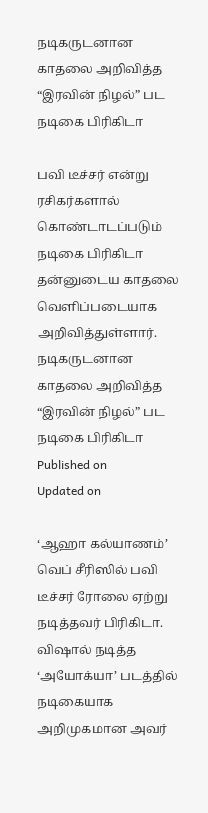நடிகருடனான காதலை அறிவித்த “இரவின் நிழல்” பட நடிகை பிரிகிடா

பவி டீச்சர் என்று ரசிகர்களால் கொண்டாடப்படும் நடிகை பிரிகிடா தன்னுடைய காதலை வெளிப்படையாக அறிவித்துள்ளார்.
நடிகருடனான காதலை அறிவித்த “இரவின் நிழல்” பட நடிகை பிரிகிடா
Published on
Updated on

‘ஆஹா கல்யாணம்’ வெப் சீரிஸில் பவி டீச்சர் ரோலை ஏற்று நடித்தவர் பிரிகிடா. விஷால் நடித்த ‘அயோக்யா’ படத்தில் நடிகையாக அறிமுகமான அவர்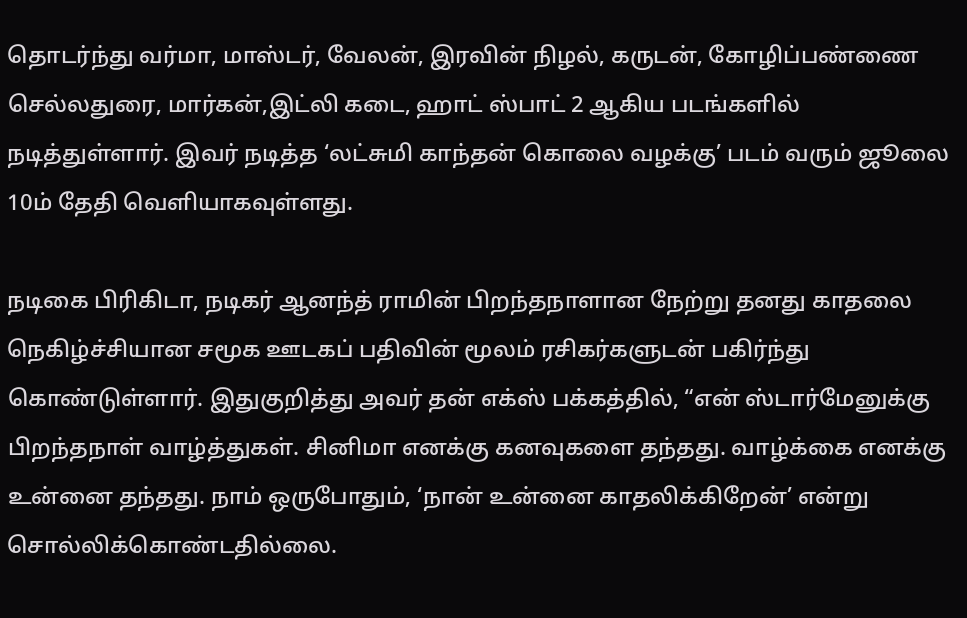தொடர்ந்து வர்மா, மாஸ்டர், வேலன், இரவின் நிழல், கருடன், கோழிப்பண்ணை செல்லதுரை, மார்கன்,இட்லி கடை, ஹாட் ஸ்பாட் 2 ஆகிய படங்களில் நடித்துள்ளார். இவர் நடித்த ‘லட்சுமி காந்தன் கொலை வழக்கு’ படம் வரும் ஜூலை 10ம் தேதி வெளியாகவுள்ளது.

நடிகை பிரிகிடா, நடிகர் ஆனந்த் ராமின் பிறந்தநாளான நேற்று தனது காதலை நெகிழ்ச்சியான சமூக ஊடகப் பதிவின் மூலம் ரசிகர்களுடன் பகிர்ந்து கொண்டுள்ளார். இதுகுறித்து அவர் தன் எக்ஸ் பக்கத்தில், “என் ஸ்டார்மேனுக்கு பிறந்தநாள் வாழ்த்துகள். சினிமா எனக்கு கனவுகளை தந்தது. வாழ்க்கை எனக்கு உன்னை தந்தது. நாம் ஒருபோதும், ‘நான் உன்னை காதலிக்கிறேன்’ என்று சொல்லிக்கொண்டதில்லை.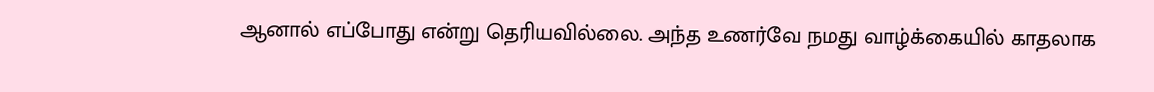ஆனால் எப்போது என்று தெரியவில்லை. அந்த உணர்வே நமது வாழ்க்கையில் காதலாக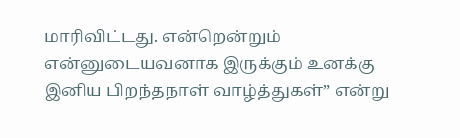மாரிவிட்டது. என்றென்றும் என்னுடையவனாக இருக்கும் உனக்கு இனிய பிறந்தநாள் வாழ்த்துகள்” என்று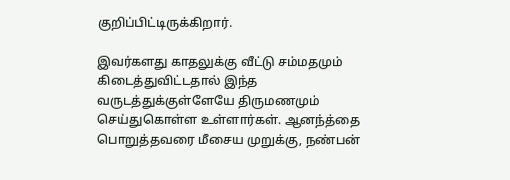குறிப்பிட்டிருக்கிறார்.

இவர்களது காதலுக்கு வீட்டு சம்மதமும் கிடைத்துவிட்டதால் இந்த வருடத்துக்குள்ளேயே திருமணமும் செய்துகொள்ள உள்ளார்கள். ஆனந்த்தை பொறுத்தவரை மீசைய முறுக்கு, நண்பன்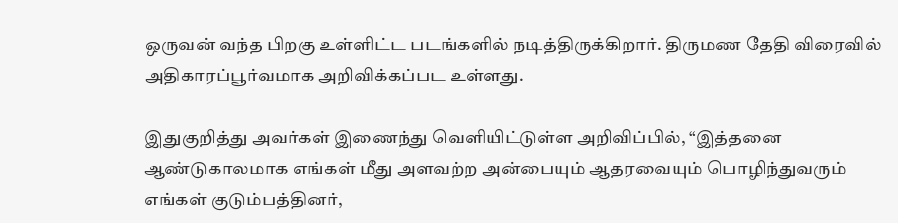ஒருவன் வந்த பிறகு உள்ளிட்ட படங்களில் நடித்திருக்கிறார். திருமண தேதி விரைவில் அதிகாரப்பூர்வமாக அறிவிக்கப்பட உள்ளது.

இதுகுறித்து அவர்கள் இணைந்து வெளியிட்டுள்ள அறிவிப்பில், “இத்தனை ஆண்டுகாலமாக எங்கள் மீது அளவற்ற அன்பையும் ஆதரவையும் பொழிந்துவரும் எங்கள் குடும்பத்தினர்,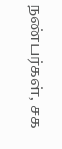நண்பர்கள், சக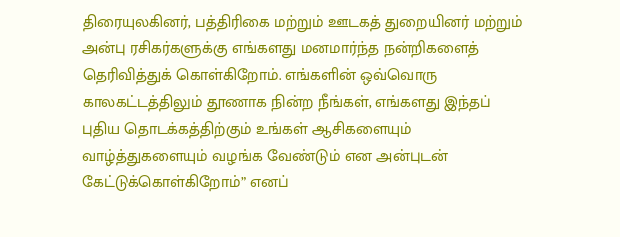திரையுலகினர், பத்திரிகை மற்றும் ஊடகத் துறையினர் மற்றும் அன்பு ரசிகர்களுக்கு எங்களது மனமார்ந்த நன்றிகளைத் தெரிவித்துக் கொள்கிறோம். எங்களின் ஒவ்வொரு காலகட்டத்திலும் தூணாக நின்ற நீங்கள், எங்களது இந்தப் புதிய தொடக்கத்திற்கும் உங்கள் ஆசிகளையும் வாழ்த்துகளையும் வழங்க வேண்டும் என அன்புடன் கேட்டுக்கொள்கிறோம்” எனப்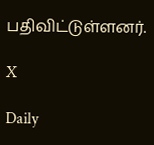பதிவிட்டுள்ளனர்.

X

Daily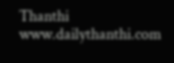Thanthi
www.dailythanthi.com